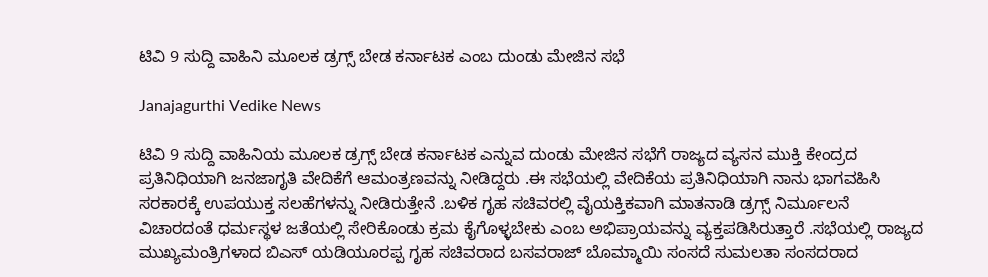ಟಿವಿ 9 ಸುದ್ದಿ ವಾಹಿನಿ ಮೂಲಕ ಡ್ರಗ್ಸ್ ಬೇಡ ಕರ್ನಾಟಕ ಎಂಬ ದುಂಡು ಮೇಜಿನ ಸಭೆ

Janajagurthi Vedike News

ಟಿವಿ 9 ಸುದ್ದಿ ವಾಹಿನಿಯ ಮೂಲಕ ಡ್ರಗ್ಸ್ ಬೇಡ ಕರ್ನಾಟಕ ಎನ್ನುವ ದುಂಡು ಮೇಜಿನ ಸಭೆಗೆ ರಾಜ್ಯದ ವ್ಯಸನ ಮುಕ್ತಿ ಕೇಂದ್ರದ ಪ್ರತಿನಿಧಿಯಾಗಿ ಜನಜಾಗೃತಿ ವೇದಿಕೆಗೆ ಆಮಂತ್ರಣವನ್ನು ನೀಡಿದ್ದರು .ಈ ಸಭೆಯಲ್ಲಿ ವೇದಿಕೆಯ ಪ್ರತಿನಿಧಿಯಾಗಿ ನಾನು ಭಾಗವಹಿಸಿ ಸರಕಾರಕ್ಕೆ ಉಪಯುಕ್ತ ಸಲಹೆಗಳನ್ನು ನೀಡಿರುತ್ತೇನೆ .ಬಳಿಕ ಗೃಹ ಸಚಿವರಲ್ಲಿ ವೈಯಕ್ತಿಕವಾಗಿ ಮಾತನಾಡಿ ಡ್ರಗ್ಸ್ ನಿರ್ಮೂಲನೆ ವಿಚಾರದಂತೆ ಧರ್ಮಸ್ಥಳ ಜತೆಯಲ್ಲಿ ಸೇರಿಕೊಂಡು ಕ್ರಮ ಕೈಗೊಳ್ಳಬೇಕು ಎಂಬ ಅಭಿಪ್ರಾಯವನ್ನು ವ್ಯಕ್ತಪಡಿಸಿರುತ್ತಾರೆ .ಸಭೆಯಲ್ಲಿ ರಾಜ್ಯದ ಮುಖ್ಯಮಂತ್ರಿಗಳಾದ ಬಿಎಸ್ ಯಡಿಯೂರಪ್ಪ ಗೃಹ ಸಚಿವರಾದ ಬಸವರಾಜ್ ಬೊಮ್ಮಾಯಿ ಸಂಸದೆ ಸುಮಲತಾ ಸಂಸದರಾದ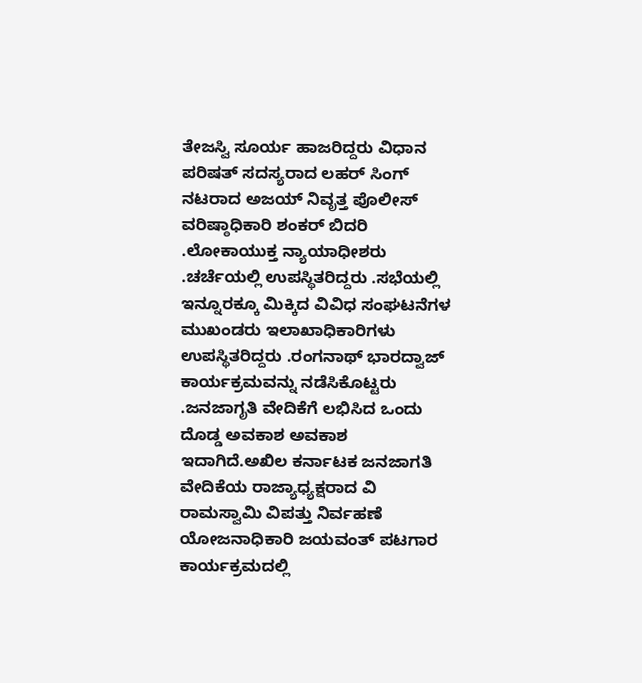ತೇಜಸ್ವಿ ಸೂರ್ಯ ಹಾಜರಿದ್ದರು ವಿಧಾನ ಪರಿಷತ್ ಸದಸ್ಯರಾದ ಲಹರ್ ಸಿಂಗ್ ನಟರಾದ ಅಜಯ್ ನಿವೃತ್ತ ಪೊಲೀಸ್ ವರಿಷ್ಠಾಧಿಕಾರಿ ಶಂಕರ್ ಬಿದರಿ .ಲೋಕಾಯುಕ್ತ ನ್ಯಾಯಾಧೀಶರು .ಚರ್ಚೆಯಲ್ಲಿ ಉಪಸ್ಥಿತರಿದ್ದರು .ಸಭೆಯಲ್ಲಿ ಇನ್ನೂರಕ್ಕೂ ಮಿಕ್ಕಿದ ವಿವಿಧ ಸಂಘಟನೆಗಳ ಮುಖಂಡರು ಇಲಾಖಾಧಿಕಾರಿಗಳು ಉಪಸ್ಥಿತರಿದ್ದರು .ರಂಗನಾಥ್ ಭಾರದ್ವಾಜ್ ಕಾರ್ಯಕ್ರಮವನ್ನು ನಡೆಸಿಕೊಟ್ಟರು .ಜನಜಾಗೃತಿ ವೇದಿಕೆಗೆ ಲಭಿಸಿದ ಒಂದು ದೊಡ್ಡ ಅವಕಾಶ ಅವಕಾಶ ಇದಾಗಿದೆ.ಅಖಿಲ ಕರ್ನಾಟಕ ಜನಜಾಗತಿ ವೇದಿಕೆಯ ರಾಜ್ಯಾಧ್ಯಕ್ಷರಾದ ವಿ ರಾಮಸ್ವಾಮಿ ವಿಪತ್ತು ನಿರ್ವಹಣೆ ಯೋಜನಾಧಿಕಾರಿ ಜಯವಂತ್ ಪಟಗಾರ ಕಾರ್ಯಕ್ರಮದಲ್ಲಿ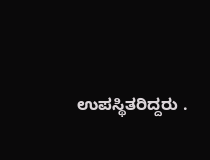ಉಪಸ್ಥಿತರಿದ್ದರು .